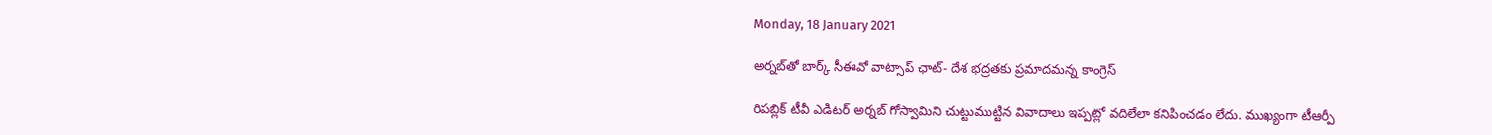Monday, 18 January 2021

అర్నబ్‌తో బార్క్‌ సీఈవో వాట్సాప్‌ ఛాట్‌- దేశ భద్రతకు ప్రమాదమన్న కాంగ్రెస్‌

రిపబ్లిక్‌ టీవీ ఎడిటర్‌ అర్నబ్‌ గోస్వామిని చుట్టుముట్టిన వివాదాలు ఇప్పట్లో వదిలేలా కనిపించడం లేదు. ముఖ్యంగా టీఆర్పీ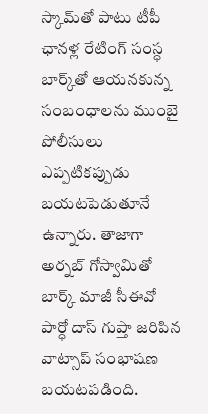స్కామ్‌తో పాటు టీపీ ఛానళ్ల రేటింగ్‌ సంస్ధ బార్క్‌తో ఆయనకున్న సంబంధాలను ముంబై పోలీసులు ఎప్పటికప్పుడు బయటపెడుతూనే ఉన్నారు. తాజాగా అర్నబ్‌ గోస్వామితో బార్క్‌ మాజీ సీఈవో పార్ధో దాస్‌ గుప్తా జరిపిన వాట్సాప్‌ సంభాషణ బయటపడింది.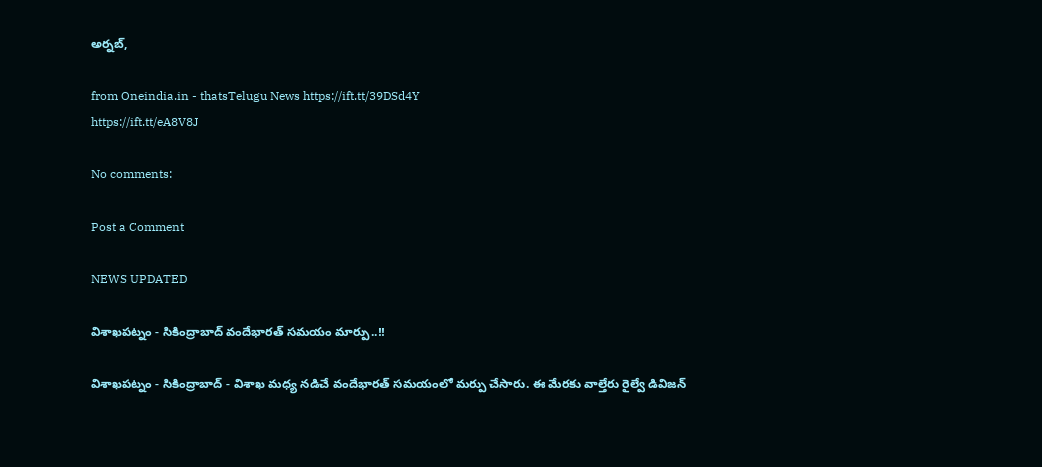అర్నబ్‌,

from Oneindia.in - thatsTelugu News https://ift.tt/39DSd4Y
https://ift.tt/eA8V8J

No comments:

Post a Comment

NEWS UPDATED

విశాఖపట్నం - సికింద్రాబాద్ వందేభారత్ సమయం మార్పు..!!

విశాఖపట్నం - సికింద్రాబాద్ - విశాఖ మధ్య నడిచే వందేభారత్ సమయంలో మర్పు చేసారు. ఈ మేరకు వాల్తేరు రైల్వే డివిజన్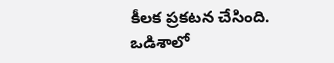కీలక ప్రకటన చేసింది. ఒడిశాలో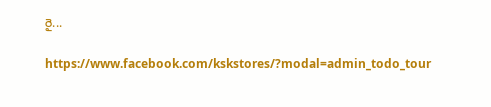రై...

https://www.facebook.com/kskstores/?modal=admin_todo_tour